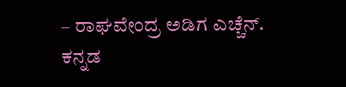– ರಾಘವೇಂದ್ರ ಅಡಿಗ ಎಚ್ಚೆನ್.
ಕನ್ನಡ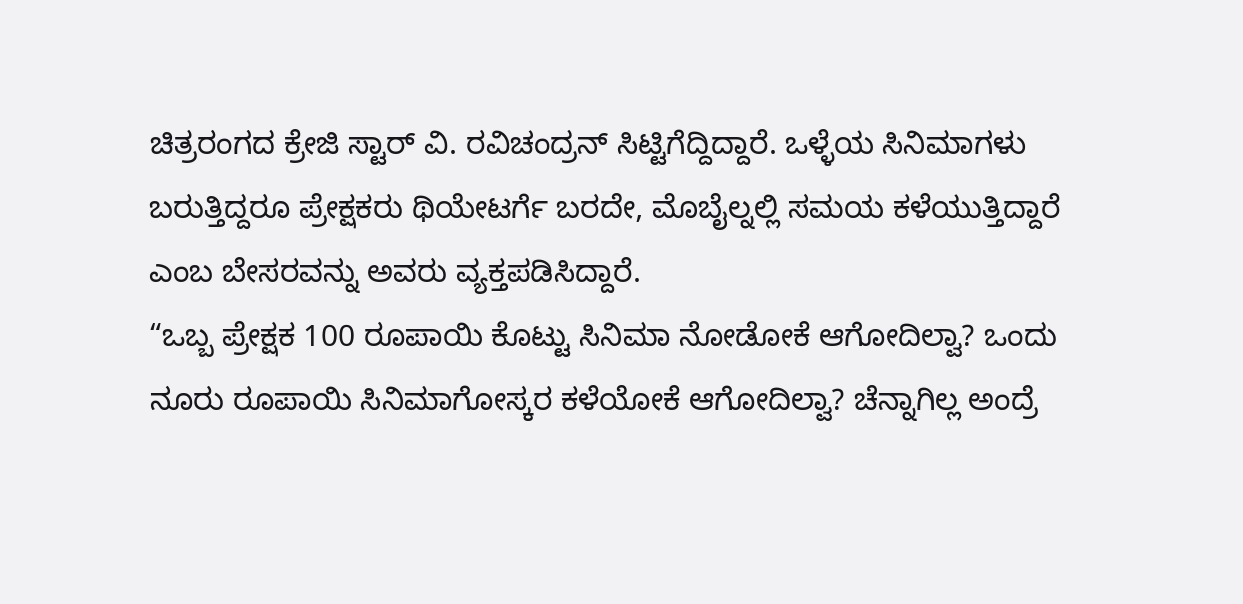ಚಿತ್ರರಂಗದ ಕ್ರೇಜಿ ಸ್ಟಾರ್ ವಿ. ರವಿಚಂದ್ರನ್ ಸಿಟ್ಟಿಗೆದ್ದಿದ್ದಾರೆ. ಒಳ್ಳೆಯ ಸಿನಿಮಾಗಳು ಬರುತ್ತಿದ್ದರೂ ಪ್ರೇಕ್ಷಕರು ಥಿಯೇಟರ್ಗೆ ಬರದೇ, ಮೊಬೈಲ್ನಲ್ಲಿ ಸಮಯ ಕಳೆಯುತ್ತಿದ್ದಾರೆ ಎಂಬ ಬೇಸರವನ್ನು ಅವರು ವ್ಯಕ್ತಪಡಿಸಿದ್ದಾರೆ.
“ಒಬ್ಬ ಪ್ರೇಕ್ಷಕ 100 ರೂಪಾಯಿ ಕೊಟ್ಟು ಸಿನಿಮಾ ನೋಡೋಕೆ ಆಗೋದಿಲ್ವಾ? ಒಂದು ನೂರು ರೂಪಾಯಿ ಸಿನಿಮಾಗೋಸ್ಕರ ಕಳೆಯೋಕೆ ಆಗೋದಿಲ್ವಾ? ಚೆನ್ನಾಗಿಲ್ಲ ಅಂದ್ರೆ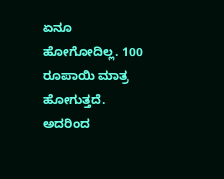ಏನೂ ಹೋಗೋದಿಲ್ಲ. 100 ರೂಪಾಯಿ ಮಾತ್ರ ಹೋಗುತ್ತದೆ. ಅದರಿಂದ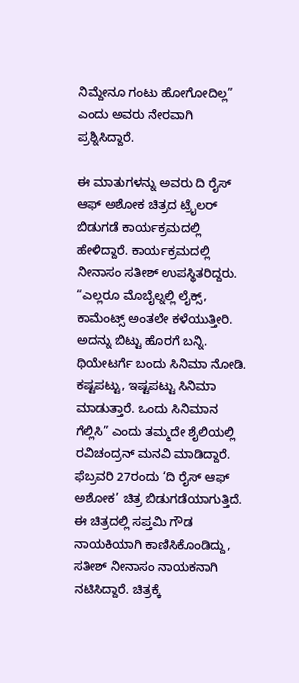ನಿಮ್ದೇನೂ ಗಂಟು ಹೋಗೋದಿಲ್ಲ” ಎಂದು ಅವರು ನೇರವಾಗಿ ಪ್ರಶ್ನಿಸಿದ್ದಾರೆ.

ಈ ಮಾತುಗಳನ್ನು ಅವರು ದಿ ರೈಸ್ ಆಫ್ ಅಶೋಕ ಚಿತ್ರದ ಟ್ರೈಲರ್ ಬಿಡುಗಡೆ ಕಾರ್ಯಕ್ರಮದಲ್ಲಿ ಹೇಳಿದ್ದಾರೆ. ಕಾರ್ಯಕ್ರಮದಲ್ಲಿ ನೀನಾಸಂ ಸತೀಶ್ ಉಪಸ್ಥಿತರಿದ್ದರು.
“ಎಲ್ಲರೂ ಮೊಬೈಲ್ನಲ್ಲಿ ಲೈಕ್ಸ್, ಕಾಮೆಂಟ್ಸ್ ಅಂತಲೇ ಕಳೆಯುತ್ತೀರಿ. ಅದನ್ನು ಬಿಟ್ಟು ಹೊರಗೆ ಬನ್ನಿ. ಥಿಯೇಟರ್ಗೆ ಬಂದು ಸಿನಿಮಾ ನೋಡಿ. ಕಷ್ಟಪಟ್ಟು, ಇಷ್ಟಪಟ್ಟು ಸಿನಿಮಾ ಮಾಡುತ್ತಾರೆ. ಒಂದು ಸಿನಿಮಾನ ಗೆಲ್ಲಿಸಿ” ಎಂದು ತಮ್ಮದೇ ಶೈಲಿಯಲ್ಲಿ ರವಿಚಂದ್ರನ್ ಮನವಿ ಮಾಡಿದ್ದಾರೆ.
ಫೆಬ್ರವರಿ 27ರಂದು ‘ದಿ ರೈಸ್ ಆಫ್ ಅಶೋಕ’ ಚಿತ್ರ ಬಿಡುಗಡೆಯಾಗುತ್ತಿದೆ. ಈ ಚಿತ್ರದಲ್ಲಿ ಸಪ್ತಮಿ ಗೌಡ ನಾಯಕಿಯಾಗಿ ಕಾಣಿಸಿಕೊಂಡಿದ್ದು, ಸತೀಶ್ ನೀನಾಸಂ ನಾಯಕನಾಗಿ ನಟಿಸಿದ್ದಾರೆ. ಚಿತ್ರಕ್ಕೆ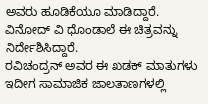ಅವರು ಹೂಡಿಕೆಯೂ ಮಾಡಿದ್ದಾರೆ. ವಿನೋದ್ ವಿ ಧೊಂಡಾಲೆ ಈ ಚಿತ್ರವನ್ನು ನಿರ್ದೇಶಿಸಿದ್ದಾರೆ.
ರವಿಚಂದ್ರನ್ ಅವರ ಈ ಖಡಕ್ ಮಾತುಗಳು ಇದೀಗ ಸಾಮಾಜಿಕ ಜಾಲತಾಣಗಳಲ್ಲಿ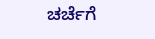ಚರ್ಚೆಗೆ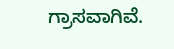ಗ್ರಾಸವಾಗಿವೆ.